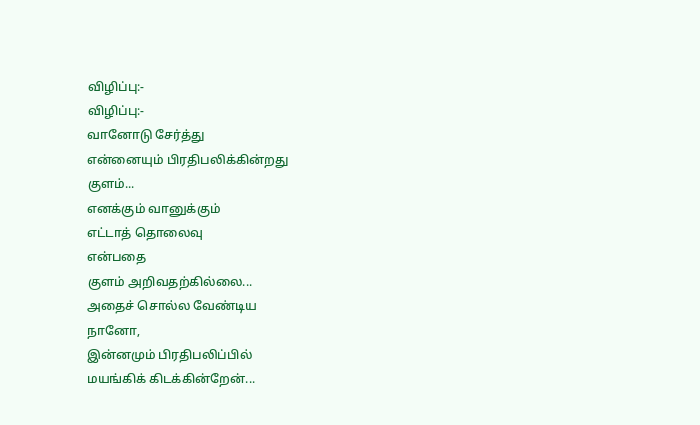விழிப்பு:-
விழிப்பு:-
வானோடு சேர்த்து
என்னையும் பிரதிபலிக்கின்றது
குளம்...
எனக்கும் வானுக்கும்
எட்டாத் தொலைவு
என்பதை
குளம் அறிவதற்கில்லை...
அதைச் சொல்ல வேண்டிய
நானோ,
இன்னமும் பிரதிபலிப்பில்
மயங்கிக் கிடக்கின்றேன்...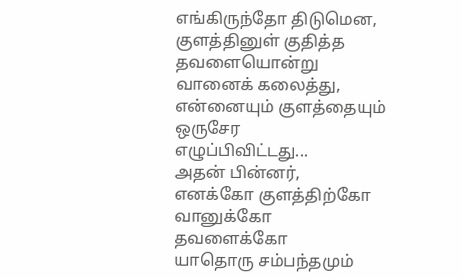எங்கிருந்தோ திடுமென,
குளத்தினுள் குதித்த
தவளையொன்று
வானைக் கலைத்து,
என்னையும் குளத்தையும்
ஒருசேர
எழுப்பிவிட்டது...
அதன் பின்னர்,
எனக்கோ குளத்திற்கோ
வானுக்கோ
தவளைக்கோ
யாதொரு சம்பந்தமும்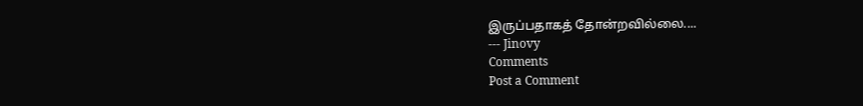இருப்பதாகத் தோன்றவில்லை....
--- Jinovy
Comments
Post a Comment